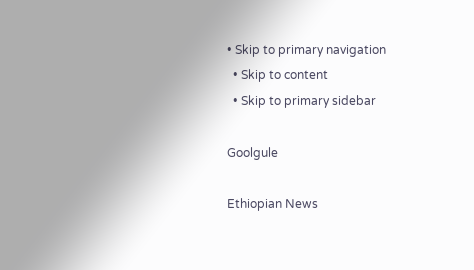• Skip to primary navigation
  • Skip to content
  • Skip to primary sidebar

Goolgule

Ethiopian News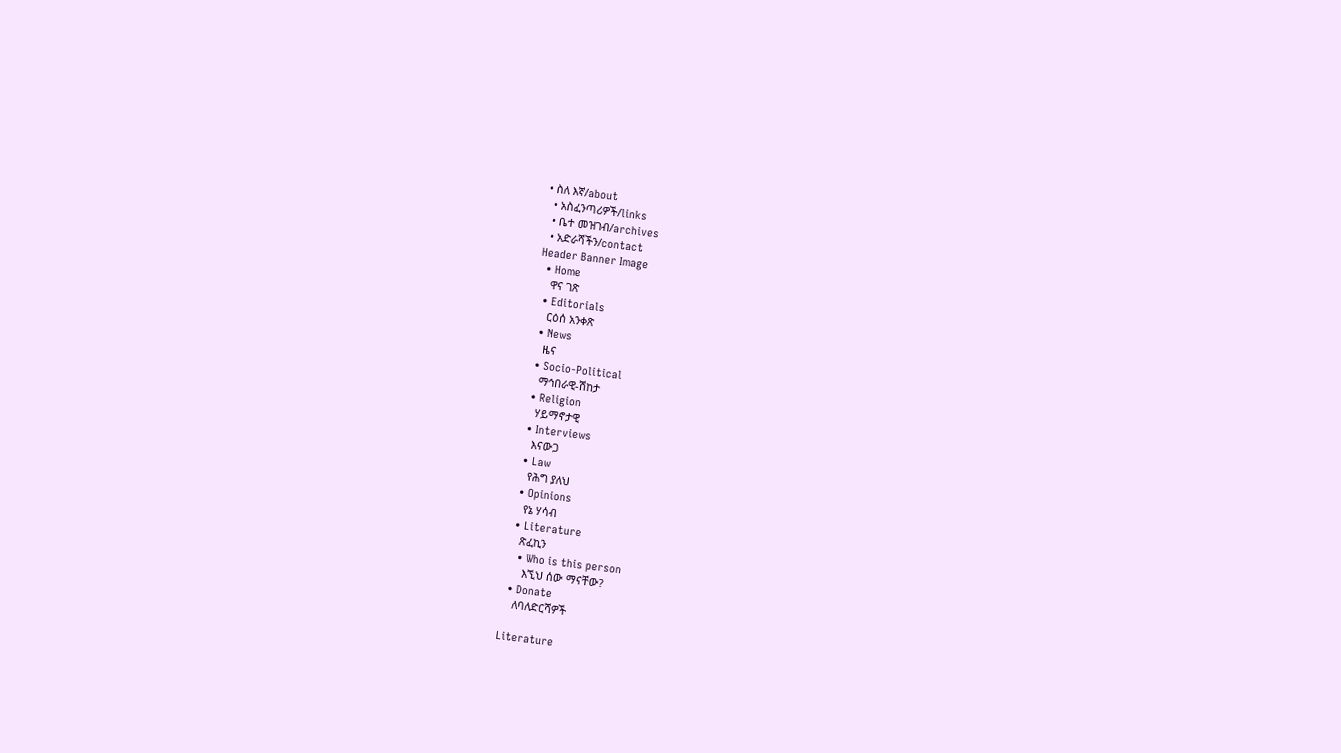• ስለ እኛ/about
  • አስፈንጣሪዎች/links
  • ቤተ መዝገብ/archives
  • አድራሻችን/contact
Header Banner Image
  • Home
    ዋና ገጽ
  • Editorials
    ርዕሰ አንቀጽ
  • News
    ዜና
  • Socio-Political
    ማኅበራዊ-ሽከታ
  • Religion
    ሃይማኖታዊ
  • Interviews
    እናውጋ
  • Law
    የሕግ ያለህ
  • Opinions
    የኔ ሃሳብ
  • Literature
    ጽፈኪን
    • Who is this person
      እኚህ ሰው ማናቸው?
  • Donate
    ለባለድርሻዎች

Literature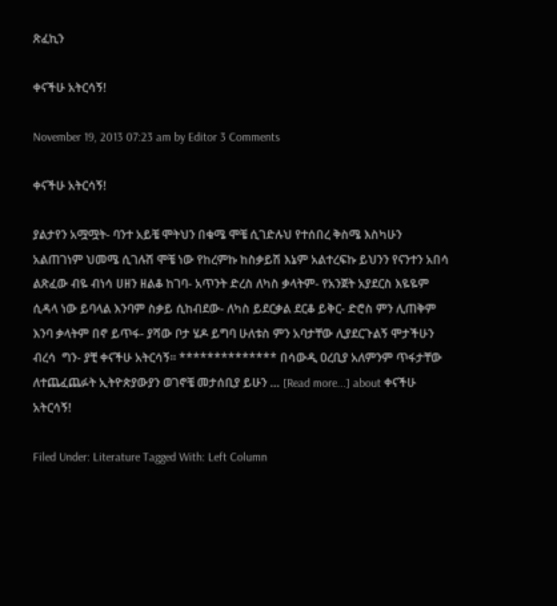ጽፈኪን

ቀናችሁ አትርሳኝ!

November 19, 2013 07:23 am by Editor 3 Comments

ቀናችሁ አትርሳኝ!

ያልታየን አሟሟት- ባንተ አይቼ ሞትህን በቁሜ ሞቼ ሲገድሉህ የተሰበረ ቅስሜ እስካሁን አልጠገነም ህመሜ ሲገሉሽ ሞቼ ነው የከረምኩ ከስቃይሽ እኔም አልተረፍኩ ይህንን የናንተን አበሳ ልጽፈው ብዬ ብነሳ ሀዘን ዘልቆ ከገባ- አጥንት ድረስ ለካስ ቃላትም- የአንጀት አያደርስ እዬዬም ሲዳላ ነው ይባላል እንባም ስቃይ ሲከብደው- ለካስ ይደርቃል ደርቆ ይቅር- ድሮስ ምን ሊጠቅም እንባ ቃላትም በኖ ይጥፋ- ያሻው ቦታ ሄዶ ይግባ ሁለቱስ ምን አባታቸው ሊያደርጉልኝ ሞታችሁን  ብረሳ  ግን- ያቺ ቀናችሁ አትርሳኝ። ************** በሳውዲ ዐረቢያ አለምንም ጥፋታቸው ለተጨፈጨፉት ኢትዮጵያውያን ወገኖቼ መታሰቢያ ይሁን … [Read more...] about ቀናችሁ አትርሳኝ!

Filed Under: Literature Tagged With: Left Column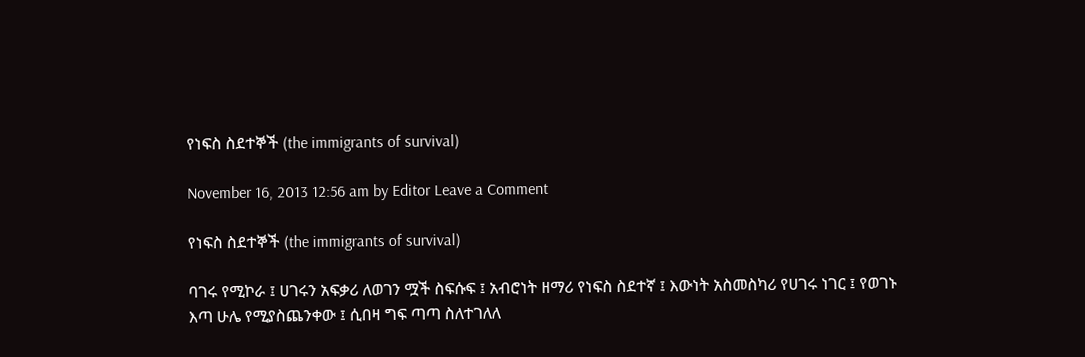የነፍስ ስደተኞች (the immigrants of survival)

November 16, 2013 12:56 am by Editor Leave a Comment

የነፍስ ስደተኞች (the immigrants of survival)

ባገሩ የሚኮራ ፤ ሀገሩን አፍቃሪ ለወገን ሟች ስፍሱፍ ፤ አብሮነት ዘማሪ የነፍስ ስደተኛ ፤ እውነት አስመስካሪ የሀገሩ ነገር ፤ የወገኑ እጣ ሁሌ የሚያስጨንቀው ፤ ሲበዛ ግፍ ጣጣ ስለተገለለ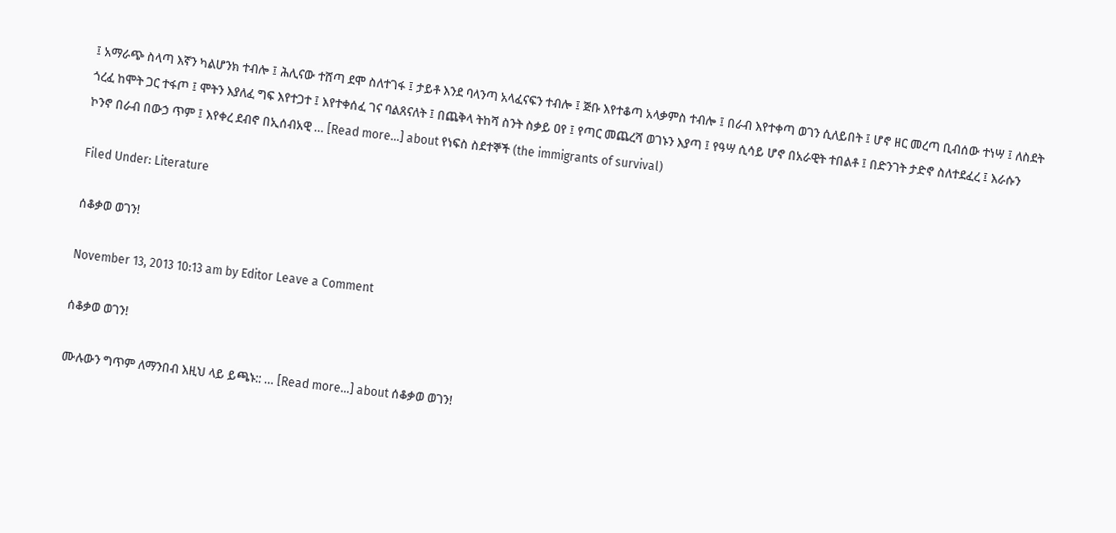፤ አማራጭ ስላጣ እኛን ካልሆንክ ተብሎ ፤ ሕሊናው ተሸጣ ደሞ ስለተገፋ ፤ ታይቶ እንደ ባላንጣ አላፈናፍን ተብሎ ፤ ጅቡ እየተቆጣ አላቃምስ ተብሎ ፤ በራብ እየተቀጣ ወገን ሲለይበት ፤ ሆኖ ዘር መረጣ ቢብሰው ተነሣ ፤ ለስደት ጎረፈ ከሞት ጋር ተፋጦ ፤ ሞትን እያለፈ ግፍ እየተጋተ ፤ እየተቀሰፈ ገና ባልጸናለት ፤ በጨቅላ ትከሻ ስንት ስቃይ ዐየ ፤ የጣር መጨረሻ ወገኑን እያጣ ፤ የዓሣ ሲሳይ ሆኖ በአራዊት ተበልቶ ፤ በድንገት ታድኖ ስለተደፈረ ፤ እራሱን ኮንኖ በራብ በውኃ ጥም ፤ እየቀረ ደብኖ በኢሰብአዊ … [Read more...] about የነፍስ ስደተኞች (the immigrants of survival)

Filed Under: Literature

ሰቆቃወ ወገን!

November 13, 2013 10:13 am by Editor Leave a Comment

ሰቆቃወ ወገን!

ሙሉውን ግጥም ለማንበብ እዚህ ላይ ይጫኑ:: … [Read more...] about ሰቆቃወ ወገን!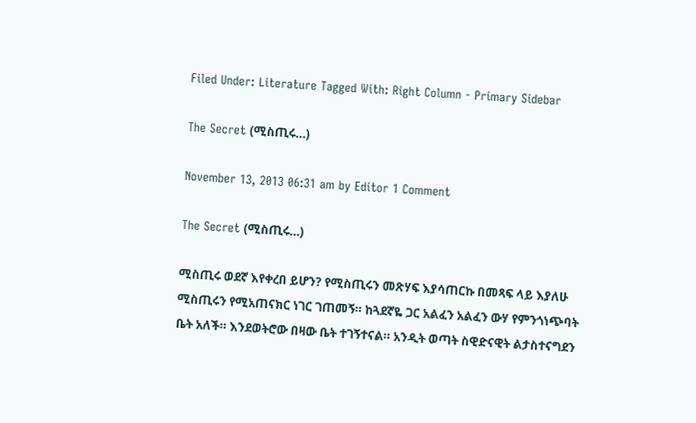Filed Under: Literature Tagged With: Right Column - Primary Sidebar

The Secret (ሚስጢሩ…)

November 13, 2013 06:31 am by Editor 1 Comment

The Secret (ሚስጢሩ…)

ሚስጢሩ ወደኛ እየቀረበ ይሆን? የሚስጢሩን መጽሃፍ እያሳጠርኩ በመጻፍ ላይ እያለሁ  ሚስጢሩን የሚአጠናክር ነገር ገጠመኝ። ከጓደኛዬ ጋር አልፈን አልፈን ውሃ የምንጎነጭባት ቤት አለች። እንደወትሮው በዛው ቤት ተገኝተናል። አንዲት ወጣት ስዊድናዊት ልታስተናግደን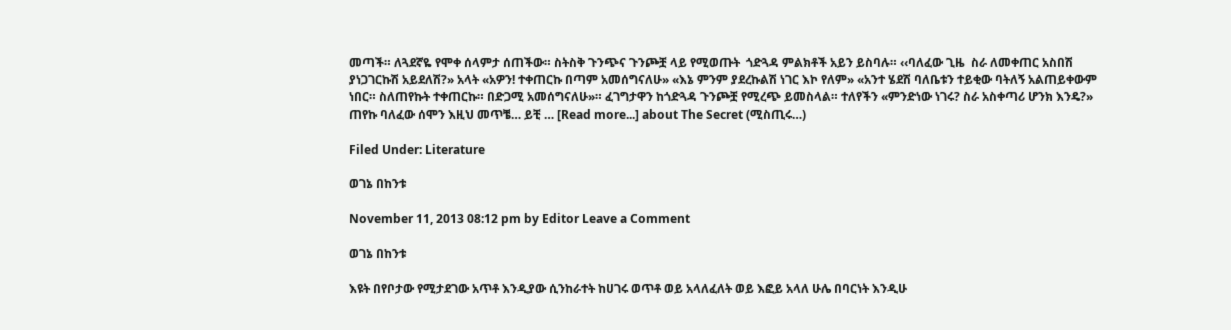መጣች። ለጓደኛዬ የሞቀ ሰላምታ ሰጠችው። ስትስቅ ጉንጭና ጉንጮቿ ላይ የሚወጡት  ጎድጓዳ ምልክቶች አይን ይስባሉ። ‹‹ባለፈው ጊዜ  ስራ ለመቀጠር አስበሽ ያነጋገርኩሽ አይደለሽ?» አላት «አዎን! ተቀጠርኩ በጣም አመሰግናለሁ» «እኔ ምንም ያደረኩልሽ ነገር እኮ የለም» «አንተ ሄደሽ ባለቤቱን ተይቂው ባትለኝ አልጠይቀውም ነበር። ስለጠየኩት ተቀጠርኩ። በድጋሚ አመሰግናለሁ»። ፈገግታዋን ከጎድጓዳ ጉንጮቿ የሚረጭ ይመስላል። ተለየችን «ምንድነው ነገሩ? ስራ አስቀጣሪ ሆንክ እንዴ?» ጠየኩ ባለፈው ሰሞን እዚህ መጥቼ… ይቺ … [Read more...] about The Secret (ሚስጢሩ…)

Filed Under: Literature

ወገኔ በከንቱ

November 11, 2013 08:12 pm by Editor Leave a Comment

ወገኔ በከንቱ

እዩት በየቦታው የሚታደገው አጥቶ እንዲያው ሲንከራተት ከሀገሩ ወጥቶ ወይ አላለፈለት ወይ እፎይ አላለ ሁሌ በባርነት እንዲሁ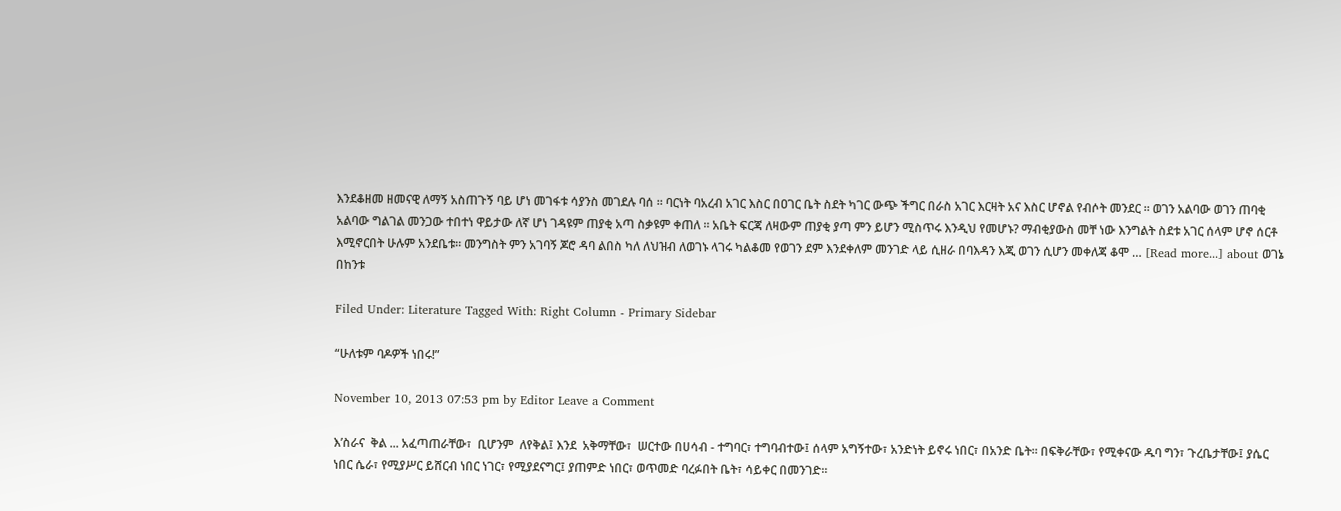እንደቆዘመ ዘመናዊ ለማኝ አስጠጉኝ ባይ ሆነ መገፋቱ ሳያንስ መገደሉ ባሰ ። ባርነት ባአረብ አገር እስር በዐገር ቤት ስደት ካገር ውጭ ችግር በራስ አገር እርዛት አና እስር ሆኖል የብሶት መንደር ። ወገን አልባው ወገን ጠባቂ አልባው ግልገል መንጋው ተበተነ ዋይታው ለኛ ሆነ ገዳዩም ጠያቂ አጣ ስቃዩም ቀጠለ ። አቤት ፍርጃ ለዛውም ጠያቂ ያጣ ምን ይሆን ሚስጥሩ እንዲህ የመሆኑ? ማብቂያውስ መቸ ነው እንግልት ስደቱ አገር ሰላም ሆኖ ሰርቶ እሚኖርበት ሁሉም አንደቤቱ። መንግስት ምን አገባኝ ጆሮ ዳባ ልበስ ካለ ለህዝብ ለወገኑ ላገሩ ካልቆመ የወገን ደም እንደቀለም መንገድ ላይ ሲዘራ በባእዳን እጂ ወገን ሲሆን መቀለጃ ቆሞ … [Read more...] about ወገኔ በከንቱ

Filed Under: Literature Tagged With: Right Column - Primary Sidebar

“ሁለቱም ባዶዎች ነበሩ!”

November 10, 2013 07:53 pm by Editor Leave a Comment

እ’ስራና  ቅል ... አፈጣጠራቸው፣  ቢሆንም  ለየቅል፤ እንደ  አቅማቸው፣  ሠርተው በሀሳብ - ተግባር፣ ተግባብተው፤ ሰላም አግኝተው፣ አንድነት ይኖሩ ነበር፣ በአንድ ቤት። በፍቅራቸው፣ የሚቀናው ዱባ ግን፣ ጉረቤታቸው፤ ያሴር ነበር ሴራ፣ የሚያሥር ይሸርብ ነበር ነገር፣ የሚያደናግር፤ ያጠምድ ነበር፣ ወጥመድ ባረፉበት ቤት፣ ሳይቀር በመንገድ።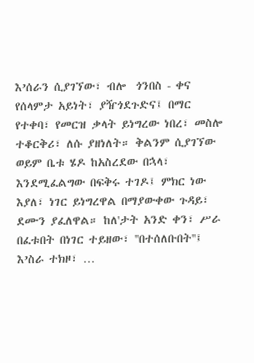እ’ሰራን ሲያገኘው፣ ብሎ  ጎንበስ - ቀና የሰላምታ አይነት፣ ያዥጎደጉድና፤ በማር የተቀባ፣ የመርዝ ቃላት ይነግረው ነበረ፣ መስሎ ተቆርቅሪ፣ ለሱ ያዘነለት። ቅልንም ሲያገኘው ወይም ቤቱ ሄዶ ከአስረደው በኋላ፣ እንደሚፈልግው በፍቅሩ ተገዶ፤ ምክር ነው እያለ፣ ነገር ይነግረዋል በማያውቀው ጉዳይ፣ ደሙን ያፈለዋል። ከለ'ታት አንድ ቀን፣ ሥራ በፈቱበት በነገር ተይዘው፣ ''በተሰለቡበት''፤ እ’ስራ ተክዞ፣ …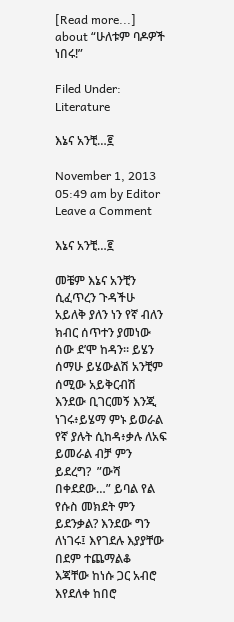[Read more...] about “ሁለቱም ባዶዎች ነበሩ!”

Filed Under: Literature

እኔና አንቺ…፪

November 1, 2013 05:49 am by Editor Leave a Comment

እኔና አንቺ…፪

መቼም እኔና አንቺን ሲፈጥረን ጉዳችሁ አይለቅ ያለን ነን የኛ ብለን ክብር ሰጥተን ያመነው ሰው ደ’ሞ ከዳን። ይሄን ሰማሁ ይሄውልሽ አንቺም ሰሚው አይቅርብሽ እንደው ቢገርመኝ እንጂ ነገሩ፥ይሄማ ምኑ ይወራል የኛ ያሉት ሲከዳ፥ቃሉ ለአፍ ይመራል ብቻ ምን ይደረግ?  ”ውሻ በቀደደው…” ይባል የል የሱስ መክደት ምን ይደንቃል? እንደው ግን ለነገሩ፤ እየገደሉ እያያቸው በደም ተጨማልቆ እጃቸው ከነሱ ጋር አብሮ እየደለቀ ከበሮ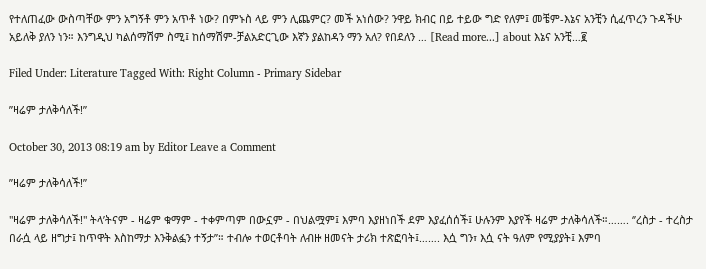የተለጠፈው ውስጣቸው ምን አግኝቶ ምን አጥቶ ነው? በምኑስ ላይ ምን ሊጨምር? መች አነሰው? ንዋይ ክብር በይ ተይው ግድ የለም፤ መቼም-እኔና አንቺን ሲፈጥረን ጉዳችሁ አይለቅ ያለን ነን። እንግዲህ ካልሰማሽም ስሚ፤ ከሰማሽም-ቻልአድርጊው እኛን ያልከዳን ማን አለ? የበደለን … [Read more...] about እኔና አንቺ…፪

Filed Under: Literature Tagged With: Right Column - Primary Sidebar

”ዛሬም ታለቅሳለች!”

October 30, 2013 08:19 am by Editor Leave a Comment

”ዛሬም ታለቅሳለች!”

''ዛሬም ታለቅሳለች!'' ትላ’ትናም - ዛሬም ቁማም - ተቀምጣም በውኗም - በህልሟም፤ እምባ እያዘነበች ደም እያፈሰሰች፤ ሁሉንም እያየች ዛሬም ታለቅሳለች።……. ‘’ረስታ - ተረስታ በራሷ ላይ ዘግታ፤ ከጥዋት እስከማታ እንቅልፏን ተኝታ’’። ተብሎ ተወርቶባት ለብዙ ዘመናት ታሪክ ተጽፎባት፤……. እሷ ግን፣ እሷ ናት ዓለም የሚያያት፤ እምባ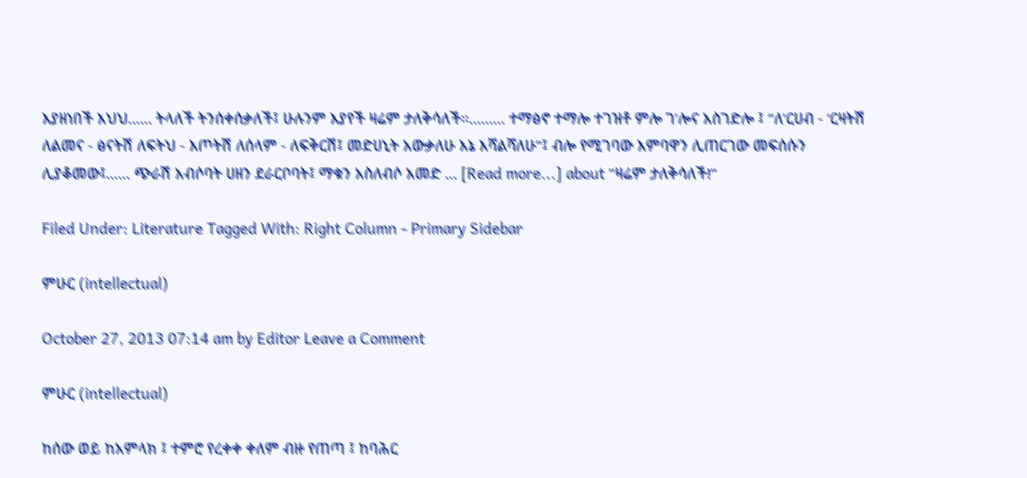እያዘነበች እህህ…… ትላለች ትንሰቀሰቃለች፤ ሁሉንም እያየች ዛሬም ታለቅሳለች።……… ተማፅኖ ተማሎ ተገዝቶ ምሎ ገ’ሎና አስገድሎ ፤ ‘’ለ’ርሀብ - ‘ርዛትሽ ለልመና - ፅናትሽ ለፍትህ - እጦትሽ ለሰላም - ለፍቅርሽ፤ መድሀኒት አውቃለሁ እኔ እሻልሻለሁ’’፤ ብሎ የሚገባው እምባዋን ሊጠርገው መፍሰሱን ሊያቆመው፤...... ጭራሽ አብሶባት ሀዘን ደራርቦባት፤ ማቁን አስለብሶ አመድ … [Read more...] about ”ዛሬም ታለቅሳለች!”

Filed Under: Literature Tagged With: Right Column - Primary Sidebar

ምሁር (intellectual)

October 27, 2013 07:14 am by Editor Leave a Comment

ምሁር (intellectual)

ከሰው ወይ ከአምላክ ፤ ተምሮ የረቀቀ ቀለም ብዙ የጠጣ ፤ ከባሕር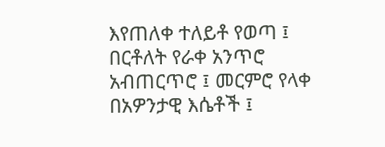እየጠለቀ ተለይቶ የወጣ ፤ በርቶለት የራቀ አንጥሮ አብጠርጥሮ ፤ መርምሮ የላቀ በአዎንታዊ እሴቶች ፤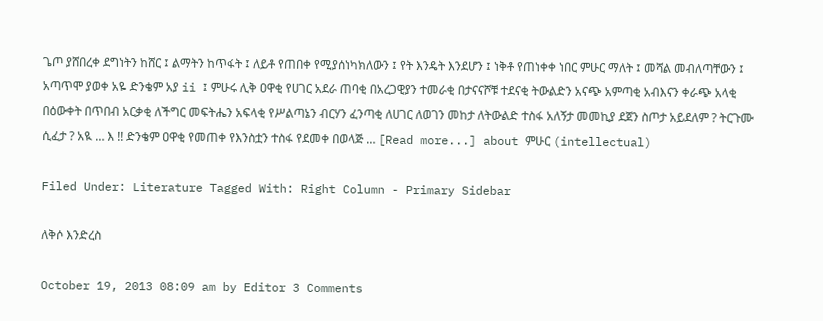ጌጦ ያሸበረቀ ደግነትን ከሸር ፤ ልማትን ከጥፋት ፤ ለይቶ የጠበቀ የሚያሰነካክለውን ፤ የት እንዴት እንደሆን ፤ ነቅቶ የጠነቀቀ ነበር ምሁር ማለት ፤ መሻል መብለጣቸውን ፤ አጣጥሞ ያወቀ አዬ ድንቄም አያ ii ፤ ምሁሩ ሊቅ ዐዋቂ የሀገር አደራ ጠባቂ በአረጋዊያን ተመራቂ በታናናሾቹ ተደናቂ ትውልድን አናጭ አምጣቂ አብእናን ቀራጭ አላቂ በዕውቀት በጥበብ አርቃቂ ለችግር መፍትሔን አፍላቂ የሥልጣኔን ብርሃን ፈንጣቂ ለሀገር ለወገን መከታ ለትውልድ ተስፋ አለኝታ መመኪያ ደጀን ስጦታ አይደለም ? ትርጉሙ ሲፈታ ? አዪ … እ !! ድንቄም ዐዋቂ የመጠቀ የእንስቷን ተስፋ የደመቀ በወላጅ … [Read more...] about ምሁር (intellectual)

Filed Under: Literature Tagged With: Right Column - Primary Sidebar

ለቅሶ እንድረስ

October 19, 2013 08:09 am by Editor 3 Comments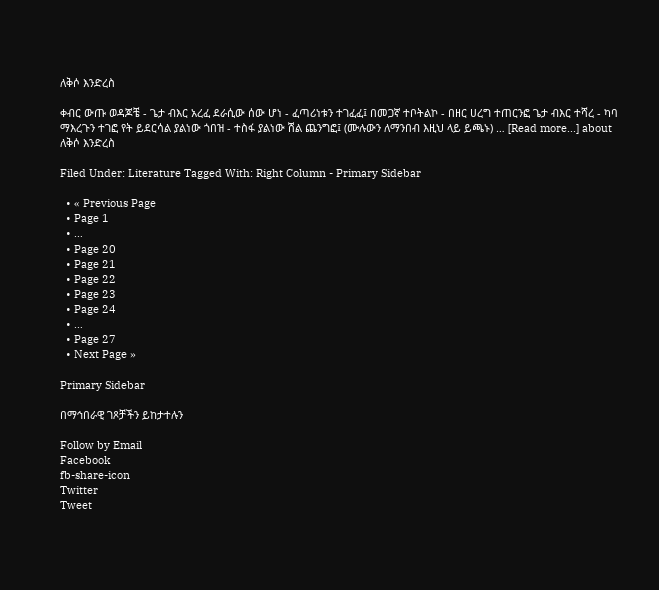ለቅሶ እንድረስ

ቀብር ውጡ ወዳጆቼ - ጌታ ብእር አረፈ ደራሲው ሰው ሆነ - ፈጣሪነቱን ተገፈፈ፤ በመጋኛ ተቦትልኮ - በዘር ሀረግ ተጠርንፎ ጌታ ብእር ተሻረ - ካባ ማእረጉን ተገፎ የት ይደርሳል ያልነው ጎበዝ - ተስፋ ያልነው ሽል ጨንግፎ፤ (ሙሉውን ለማንበብ እዚህ ላይ ይጫኑ) … [Read more...] about ለቅሶ እንድረስ

Filed Under: Literature Tagged With: Right Column - Primary Sidebar

  • « Previous Page
  • Page 1
  • …
  • Page 20
  • Page 21
  • Page 22
  • Page 23
  • Page 24
  • …
  • Page 27
  • Next Page »

Primary Sidebar

በማኅበራዊ ገጾቻችን ይከታተሉን

Follow by Email
Facebook
fb-share-icon
Twitter
Tweet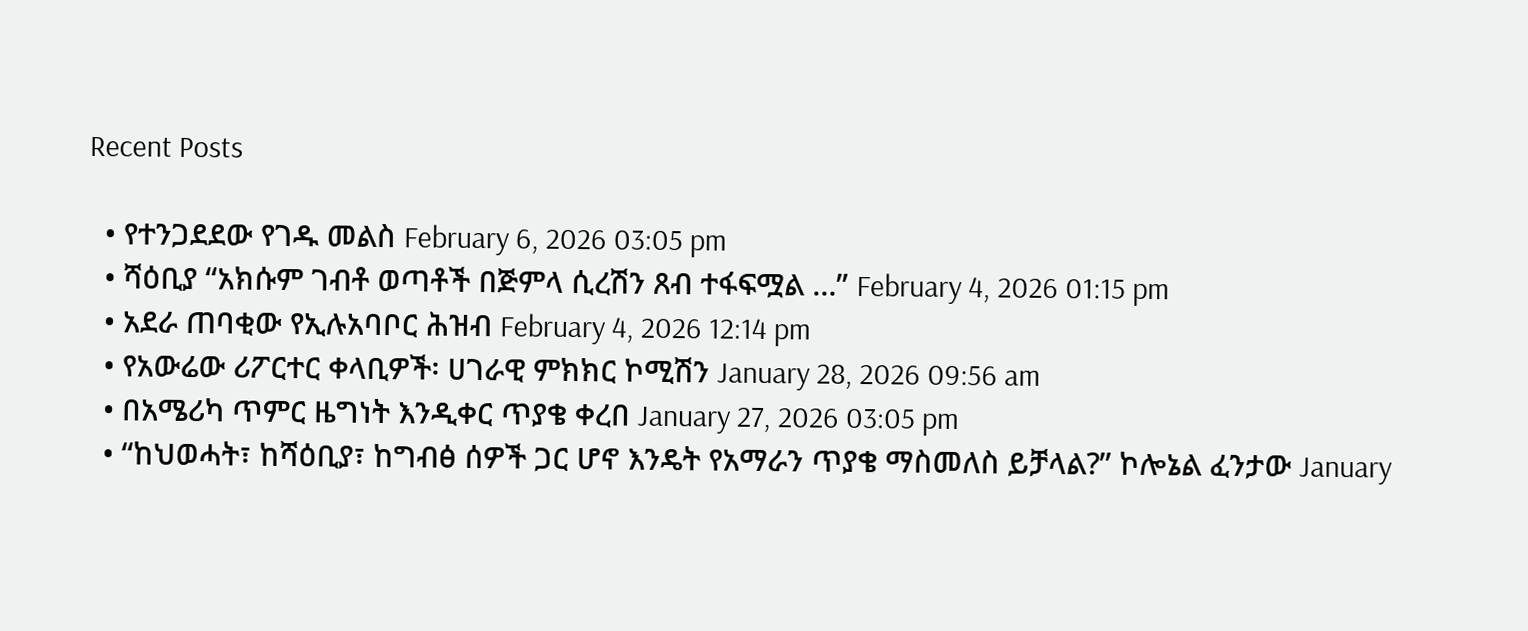Recent Posts

  • የተንጋደደው የገዱ መልስ February 6, 2026 03:05 pm
  • ሻዕቢያ “አክሱም ገብቶ ወጣቶች በጅምላ ሲረሽን ጸብ ተፋፍሟል …” February 4, 2026 01:15 pm
  • አደራ ጠባቂው የኢሉአባቦር ሕዝብ February 4, 2026 12:14 pm
  • የአውሬው ሪፖርተር ቀላቢዎች፡ ሀገራዊ ምክክር ኮሚሽን January 28, 2026 09:56 am
  • በአሜሪካ ጥምር ዜግነት እንዲቀር ጥያቄ ቀረበ January 27, 2026 03:05 pm
  • “ከህወሓት፣ ከሻዕቢያ፣ ከግብፅ ሰዎች ጋር ሆኖ እንዴት የአማራን ጥያቄ ማስመለስ ይቻላል?” ኮሎኔል ፈንታው January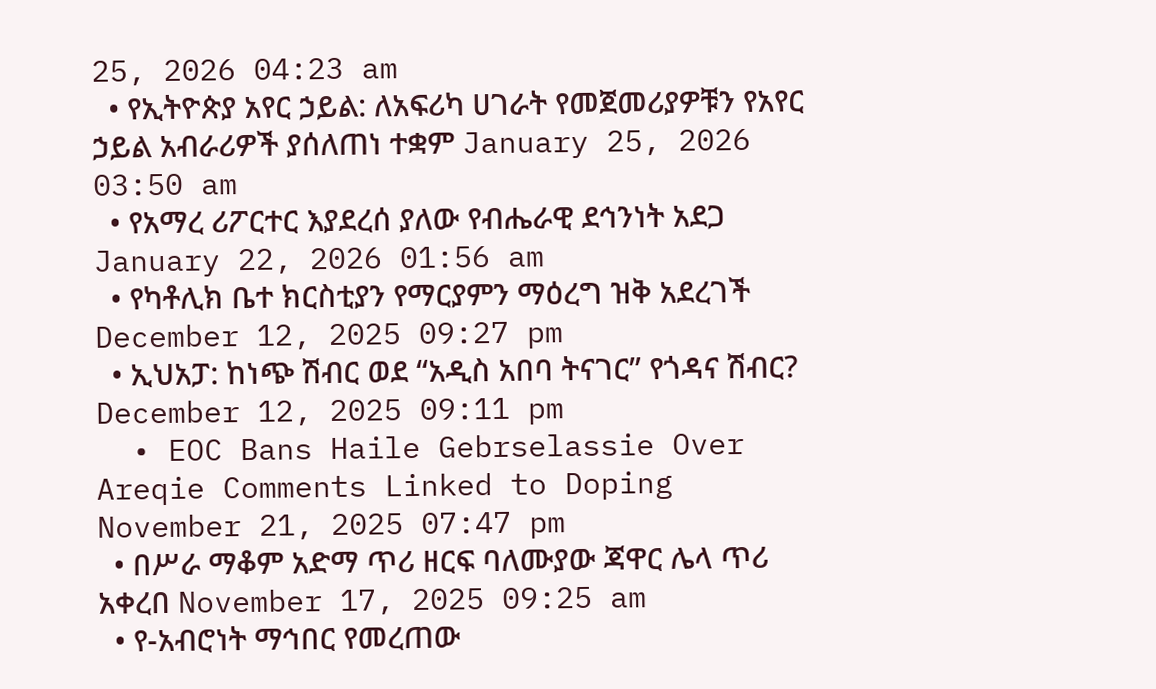25, 2026 04:23 am
  • የኢትዮጵያ አየር ኃይል: ለአፍሪካ ሀገራት የመጀመሪያዎቹን የአየር ኃይል አብራሪዎች ያሰለጠነ ተቋም January 25, 2026 03:50 am
  • የአማረ ሪፖርተር እያደረሰ ያለው የብሔራዊ ደኅንነት አደጋ January 22, 2026 01:56 am
  • የካቶሊክ ቤተ ክርስቲያን የማርያምን ማዕረግ ዝቅ አደረገች December 12, 2025 09:27 pm
  • ኢህአፓ: ከነጭ ሽብር ወደ “አዲስ አበባ ትናገር” የጎዳና ሽብር? December 12, 2025 09:11 pm
  • EOC Bans Haile Gebrselassie Over Areqie Comments Linked to Doping November 21, 2025 07:47 pm
  • በሥራ ማቆም አድማ ጥሪ ዘርፍ ባለሙያው ጃዋር ሌላ ጥሪ አቀረበ November 17, 2025 09:25 am
  • የ-አብሮነት ማኅበር የመረጠው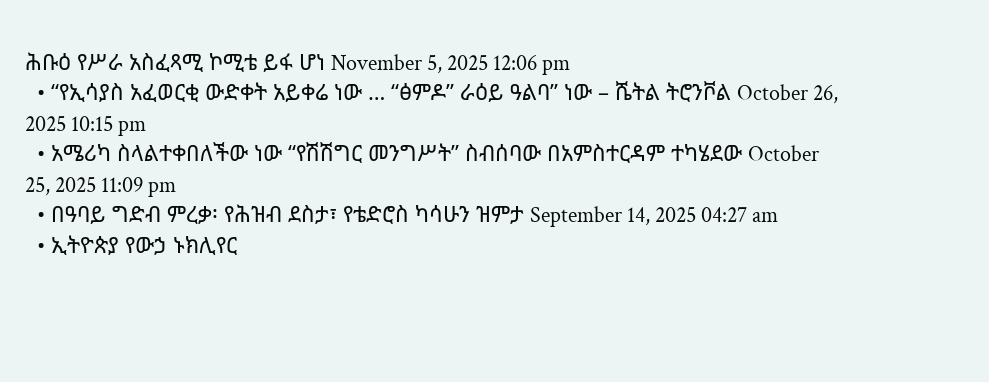ሕቡዕ የሥራ አስፈጻሚ ኮሚቴ ይፋ ሆነ November 5, 2025 12:06 pm
  • “የኢሳያስ አፈወርቂ ውድቀት አይቀሬ ነው … “ፅምዶ” ራዕይ ዓልባ” ነው – ሼትል ትሮንቮል October 26, 2025 10:15 pm
  • አሜሪካ ስላልተቀበለችው ነው “የሽሽግር መንግሥት” ስብሰባው በአምስተርዳም ተካሄደው October 25, 2025 11:09 pm
  • በዓባይ ግድብ ምረቃ፡ የሕዝብ ደስታ፣ የቴድሮስ ካሳሁን ዝምታ September 14, 2025 04:27 am
  • ኢትዮጵያ የውኃ ኑክሊየር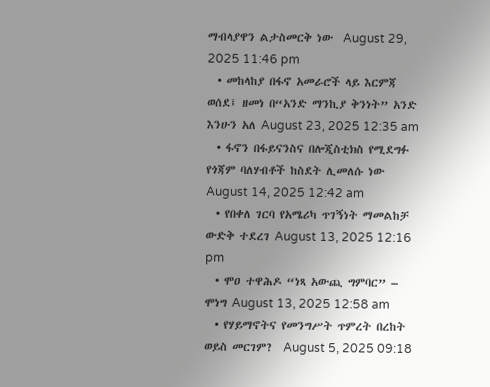ማብላያዋን ልታስመርቅ ነው  August 29, 2025 11:46 pm
  • መከላከያ በፋኖ አመራሮች ላይ እርምጃ ወሰደ፤ ዘመነ በ“አንድ ማንኪያ ቅንነት” አንድ እንሁን አለ August 23, 2025 12:35 am
  • ፋኖን በፋይናንስና በሎጂስቲክስ የሚደግፉ የጎጃም ባለሃብቶች ከስደት ሊመለሱ ነው August 14, 2025 12:42 am
  • የበቀለ ገርባ የአሜሪካ ጥገኝነት ማመልከቻ ውድቅ ተደረገ August 13, 2025 12:16 pm
  • ሞዐ ተዋሕዶ “ነጻ አውጪ ግምባር” – ሞነግ August 13, 2025 12:58 am
  • የሃይማኖትና የመንግሥት ጥምረት በረከት ወይስ መርገም?  August 5, 2025 09:18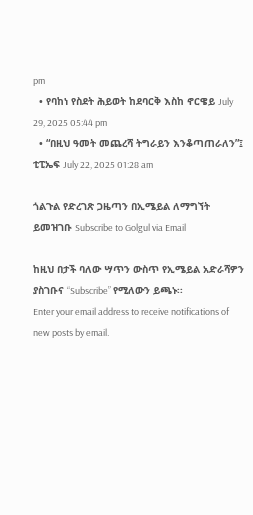pm
  • የባከነ የስደት ሕይወት ከደባርቅ እስከ ኖርዌይ July 29, 2025 05:44 pm
  • “በዚህ ዓመት መጨረሻ ትግራይን እንቆጣጠራለን”፤ ቲፒኤፍ July 22, 2025 01:28 am

ጎልጉል የድረገጽ ጋዜጣን በኢሜይል ለማግኘት ይመዝገቡ Subscribe to Golgul via Email

ከዚህ በታች ባለው ሣጥን ውስጥ የኢሜይል አድራሻዎን ያስገቡና “Subscribe” የሚለውን ይጫኑ፡፡
Enter your email address to receive notifications of new posts by email.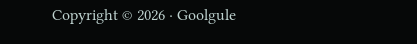Copyright © 2026 · Goolgule